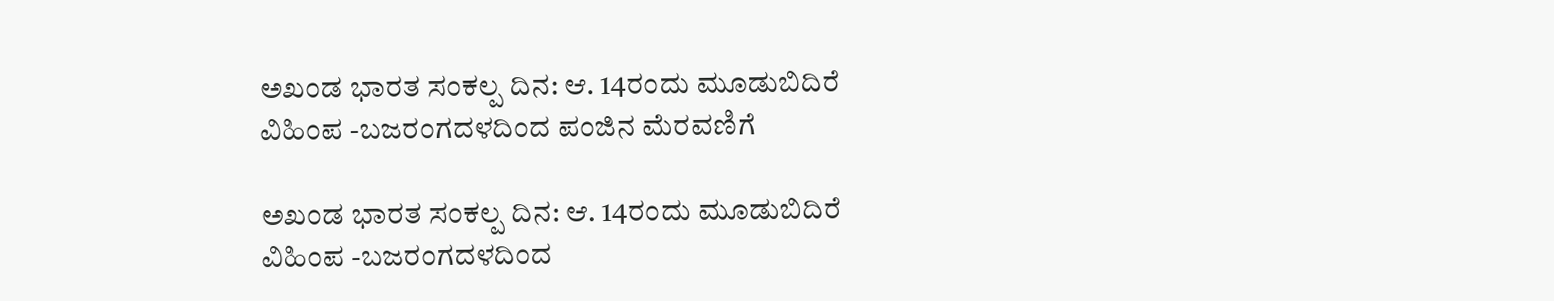ಅಖಂಡ ಭಾರತ ಸಂಕಲ್ಪ ದಿನ: ಆ. 14ರಂದು ಮೂಡುಬಿದಿರೆ ವಿಹಿಂಪ -ಬಜರಂಗದಳದಿಂದ ಪಂಜಿನ ಮೆರವಣಿಗೆ

ಅಖಂಡ ಭಾರತ ಸಂಕಲ್ಪ ದಿನ: ಆ. 14ರಂದು ಮೂಡುಬಿದಿರೆ ವಿಹಿಂಪ -ಬಜರಂಗದಳದಿಂದ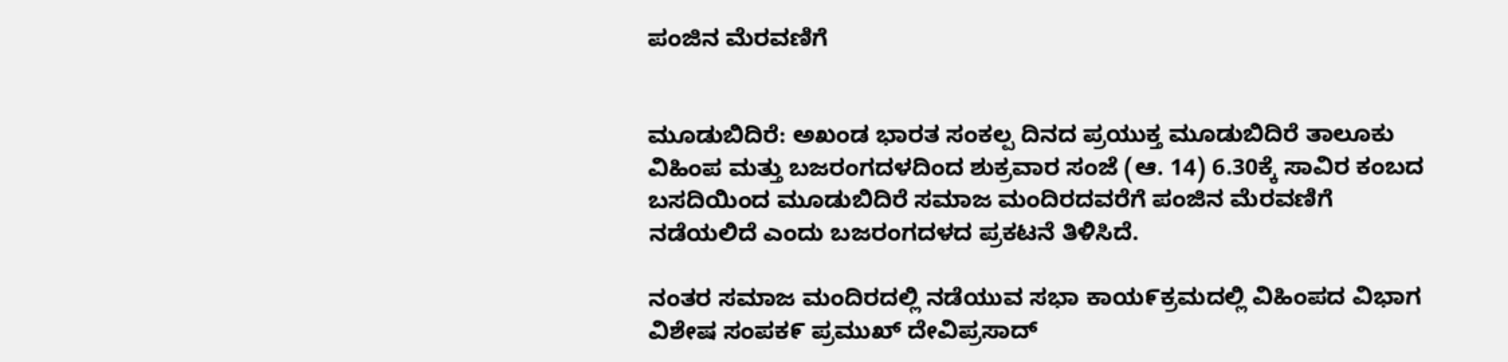ಪಂಜಿನ ಮೆರವಣಿಗೆ


ಮೂಡುಬಿದಿರೆ: ಅಖಂಡ ಭಾರತ ಸಂಕಲ್ಪ ದಿನದ ಪ್ರಯುಕ್ತ ಮೂಡುಬಿದಿರೆ ತಾಲೂಕು ವಿಹಿಂಪ ಮತ್ತು ಬಜರಂಗದಳದಿಂದ ಶುಕ್ರವಾರ ಸಂಜೆ (ಆ. 14) 6.30ಕ್ಕೆ ಸಾವಿರ ಕಂಬದ ಬಸದಿಯಿಂದ ಮೂಡುಬಿದಿರೆ ಸಮಾಜ ಮಂದಿರದವರೆಗೆ ಪಂಜಿನ ಮೆರವಣಿಗೆ ನಡೆಯಲಿದೆ ಎಂದು ಬಜರಂಗದಳದ ಪ್ರಕಟನೆ ತಿಳಿಸಿದೆ.

ನಂತರ ಸಮಾಜ ಮಂದಿರದಲ್ಲಿ ನಡೆಯುವ ಸಭಾ ಕಾಯ೯ಕ್ರಮದಲ್ಲಿ ವಿಹಿಂಪದ ವಿಭಾಗ ವಿಶೇಷ ಸಂಪಕ೯ ಪ್ರಮುಖ್ ದೇವಿಪ್ರಸಾದ್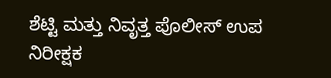ಶೆಟ್ಟಿ ಮತ್ತು ನಿವೃತ್ತ ಪೊಲೀಸ್ ಉಪ ನಿರೀಕ್ಷಕ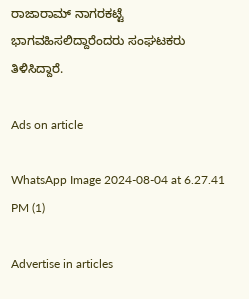ರಾಜಾರಾಮ್ ನಾಗರಕಟ್ಟೆ ಭಾಗವಹಿಸಲಿದ್ದಾರೆಂದರು ಸಂಘಟಕರು ತಿಳಿಸಿದ್ದಾರೆ.

Ads on article

WhatsApp Image 2024-08-04 at 6.27.41 PM (1)

Advertise in articles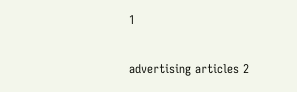1

advertising articles 2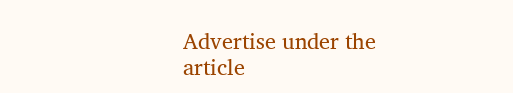Advertise under the article